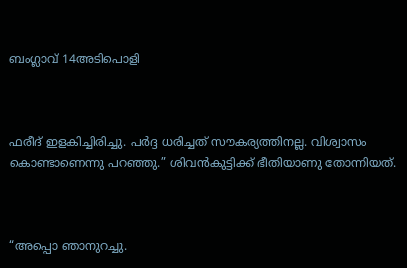ബംഗ്ലാവ് 14അടിപൊളി



ഫരീദ് ഇളകിച്ചിരിച്ചു. പർദ്ദ ധരിച്ചത് സൗകര്യത്തിനല്ല. വിശ്വാസം കൊണ്ടാണെന്നു പറഞ്ഞു.” ശിവൻകുട്ടിക്ക് ഭീതിയാണു തോന്നിയത്.



“അപ്പൊ ഞാനുറച്ചു.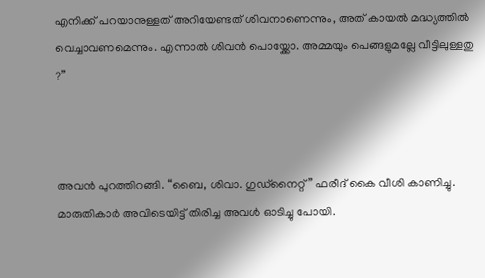എനിക്ക് പറയാനുള്ളത് അറിയേണ്ടത് ശിവനാണെന്നും, അത് കായൽ മദ്ധ്യത്തിൽ വെച്ചാവണമെന്നും. എന്നാൽ ശിവൻ പൊയ്ക്കോ. അമ്മയും പെങ്ങളുമല്ലേ വീട്ടിലുള്ളതു ?”



അവൻ പുറത്തിറങ്ങി. “ബൈ, ശിവാ. ഗുഡ്നൈറ്റ്” ഫരീദ് കൈ വീശി കാണിച്ചു. മാരുതികാർ അവിടെയിട്ട് തിരിച്ച അവൾ ഓടിച്ചു പോയി.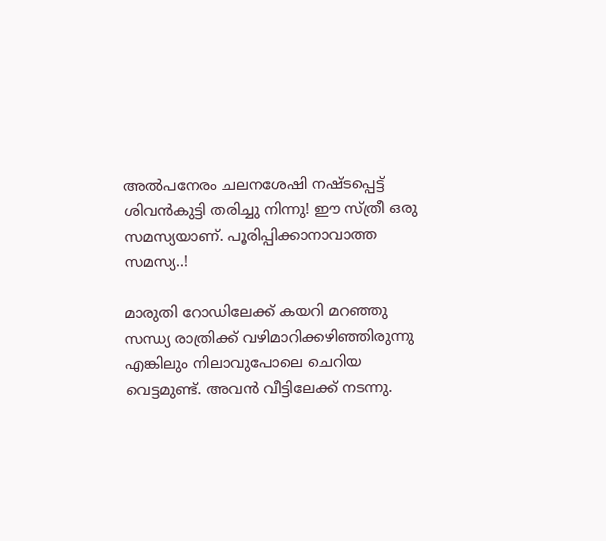അൽപനേരം ചലനശേഷി നഷ്ടപ്പെട്ട് ശിവൻകുട്ടി തരിച്ചു നിന്നു! ഈ സ്ത്രീ ഒരു സമസ്യയാണ്. പൂരിപ്പിക്കാനാവാത്ത സമസ്യ..!

മാരുതി റോഡിലേക്ക് കയറി മറഞ്ഞു സന്ധ്യ രാത്രിക്ക് വഴിമാറിക്കഴിഞ്ഞിരുന്നു എങ്കിലും നിലാവുപോലെ ചെറിയ വെട്ടമുണ്ട്. അവൻ വീട്ടിലേക്ക് നടന്നു.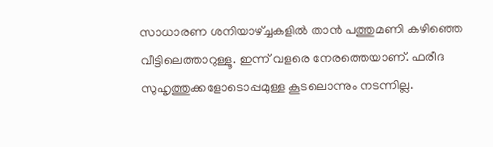സാധാരണ ശനിയാഴ്ച്ചകളിൽ താൻ പത്തുമണി കഴിഞ്ഞെ വീട്ടിലെത്താറുള്ളൂ. ഇന്ന് വളരെ നേരത്തെയാണ്. ഫരീദ സുഹൃത്തുക്കളോടൊപ്പമുള്ള കൂടലൊന്നും നടന്നില്ല.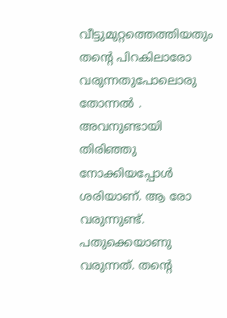വീട്ടുമുറ്റത്തെത്തിയതും തന്റെ പിറകിലാരോ വരുന്നതുപോലൊരു തോന്നൽ . അവനുണ്ടായി തിരിഞ്ഞു നോക്കിയപ്പോൾ ശരിയാണ്. ആ രോ വരുന്നുണ്ട്. പതുക്കെയാണു വരുന്നത്. തന്റെ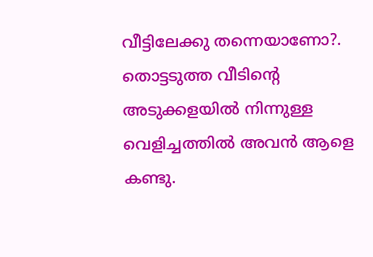വീട്ടിലേക്കു തന്നെയാണോ?. തൊട്ടടുത്ത വീടിന്റെ അടുക്കളയിൽ നിന്നുള്ള വെളിച്ചത്തിൽ അവൻ ആളെ കണ്ടു.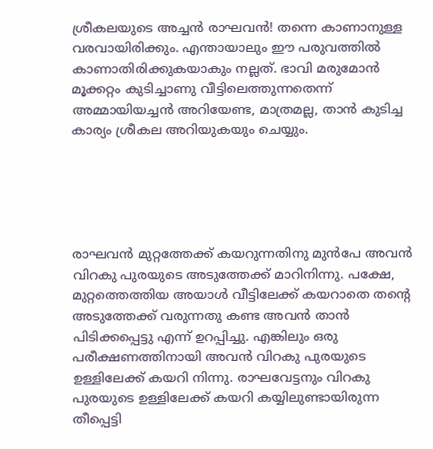ശ്രീകലയുടെ അച്ചൻ രാഘവൻ! തന്നെ കാണാനുള്ള വരവായിരിക്കും. എന്തായാലും ഈ പരുവത്തിൽ കാണാതിരിക്കുകയാകും നല്ലത്. ഭാവി മരുമോൻ മൂക്കറ്റം കുടിച്ചാണു വീട്ടിലെത്തുന്നതെന്ന് അമ്മായിയച്ചൻ അറിയേണ്ട, മാത്രമല്ല, താൻ കുടിച്ച കാര്യം ശ്രീകല അറിയുകയും ചെയ്യും.





രാഘവൻ മുറ്റത്തേക്ക് കയറുന്നതിനു മുൻപേ അവൻ വിറകു പുരയുടെ അടുത്തേക്ക് മാറിനിന്നു. പക്ഷേ, മുറ്റത്തെത്തിയ അയാൾ വീട്ടിലേക്ക് കയറാതെ തന്റെ അടുത്തേക്ക് വരുന്നതു കണ്ട അവൻ താൻ പിടിക്കപ്പെട്ടു എന്ന് ഉറപ്പിച്ചു. എങ്കിലും ഒരു പരീക്ഷണത്തിനായി അവൻ വിറകു പുരയുടെ ഉള്ളിലേക്ക് കയറി നിന്നു. രാഘവേട്ടനും വിറകു പുരയുടെ ഉള്ളിലേക്ക് കയറി കയ്യിലുണ്ടായിരുന്ന തീപ്പെട്ടി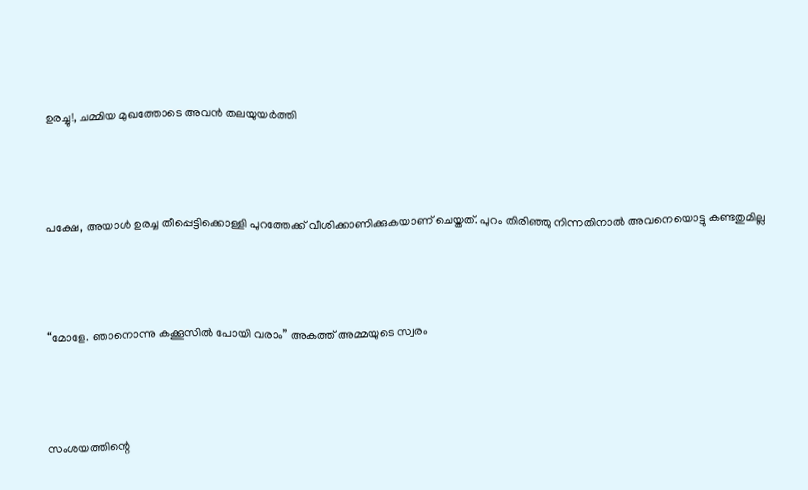ഉരച്ചു!, ചമ്മിയ മുഖത്തോടെ അവൻ തലയുയർത്തി



പക്ഷേ, അയാൾ ഉരച്ച തീപ്പെട്ടിക്കൊള്ളി പുറത്തേക്ക് വീശിക്കാണിക്കുകയാണ് ചെയ്തത്. പുറം തിരിഞ്ഞു നിന്നതിനാൽ അവനെയൊട്ടു കണ്ടതുമില്ല



“മോളേ. ഞാനൊന്നു കക്കൂസിൽ പോയി വരാം” അകത്ത് അമ്മയുടെ സ്വരം



സംശയത്തിന്റെ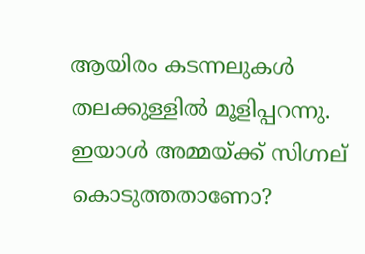ആയിരം കടന്നലുകൾ തലക്കുള്ളിൽ മൂളിപ്പറന്നു. ഇയാൾ അമ്മയ്ക്ക് സിഗ്നല് കൊടുത്തതാണോ?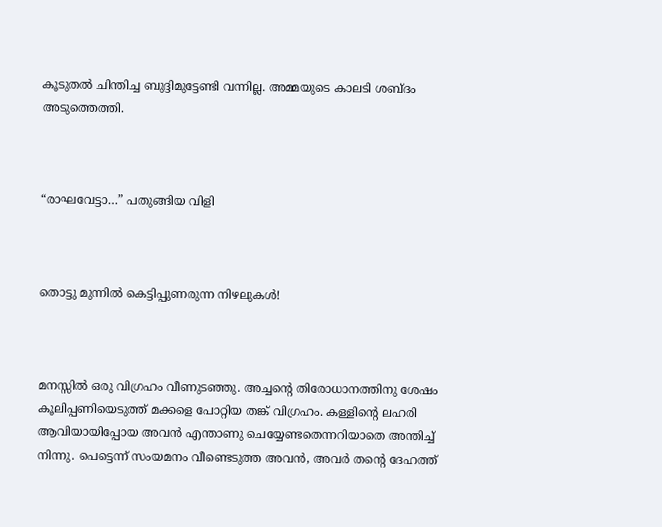കൂടുതൽ ചിന്തിച്ച ബുദ്ദിമുട്ടേണ്ടി വന്നില്ല. അമ്മയുടെ കാലടി ശബ്ദം അടുത്തെത്തി.



“രാഘവേട്ടാ…” പതുങ്ങിയ വിളി



തൊട്ടു മുന്നിൽ കെട്ടിപ്പുണരുന്ന നിഴലുകൾ!



മനസ്സിൽ ഒരു വിഗ്രഹം വീണുടഞ്ഞു. അച്ചന്റെ തിരോധാനത്തിനു ശേഷം കൂലിപ്പണിയെടുത്ത് മക്കളെ പോറ്റിയ തങ്ക് വിഗ്രഹം. കള്ളിന്റെ ലഹരി ആവിയായിപ്പോയ അവൻ എന്താണു ചെയ്യേണ്ടതെന്നറിയാതെ അന്തിച്ച് നിന്നു. പെട്ടെന്ന് സംയമനം വീണ്ടെടുത്ത അവൻ, അവർ തന്റെ ദേഹത്ത്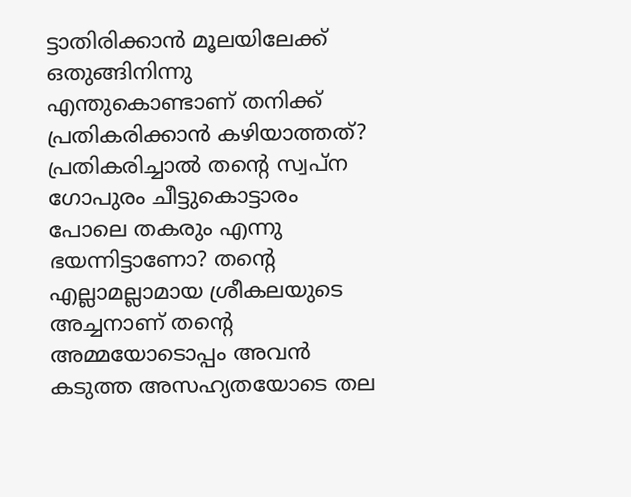ട്ടാതിരിക്കാൻ മൂലയിലേക്ക് ഒതുങ്ങിനിന്നു എന്തുകൊണ്ടാണ് തനിക്ക് പ്രതികരിക്കാൻ കഴിയാത്തത്? പ്രതികരിച്ചാൽ തന്റെ സ്വപ്ന ഗോപുരം ചീട്ടുകൊട്ടാരം പോലെ തകരും എന്നു ഭയന്നിട്ടാണോ? തന്റെ എല്ലാമല്ലാമായ ശ്രീകലയുടെ അച്ചനാണ് തന്റെ അമ്മയോടൊപ്പം അവൻ കടുത്ത അസഹ്യതയോടെ തല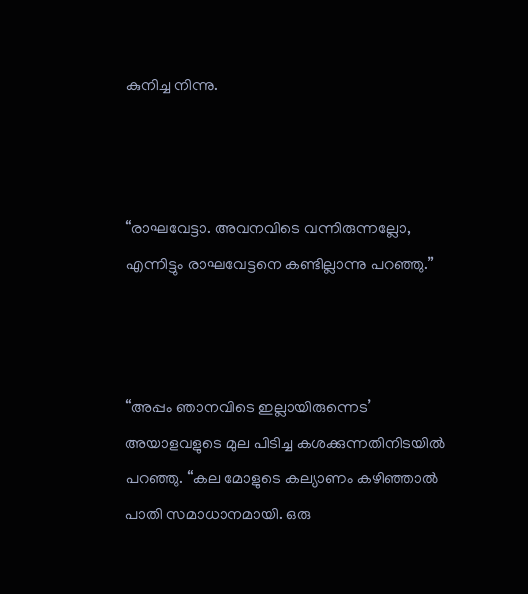കുനിച്ച നിന്നു.



“രാഘവേട്ടാ. അവനവിടെ വന്നിരുന്നല്ലോ, എന്നിട്ടും രാഘവേട്ടനെ കണ്ടില്ലാന്നു പറഞ്ഞു.”



“അപ്പം ഞാനവിടെ ഇല്ലായിരുന്നെട’ അയാളവളുടെ മുല പിടിച്ച കശക്കുന്നതിനിടയിൽ പറഞ്ഞു. “കല മോളുടെ കല്യാണം കഴിഞ്ഞാൽ പാതി സമാധാനമായി. ഒരു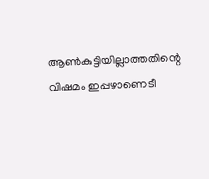ആൺകുട്ടിയില്ലാത്തതിന്റെ വിഷമം ഇപ്പഴാണെടീ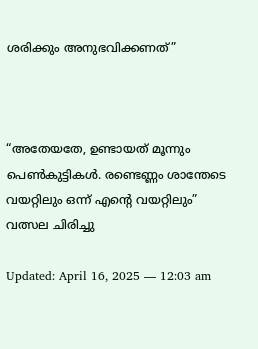ശരിക്കും അനുഭവിക്കണത്”



“അതേയതേ, ഉണ്ടായത് മൂന്നും പെൺകുട്ടികൾ. രണ്ടെണ്ണം ശാന്തേടെ വയറ്റിലും ഒന്ന് എന്റെ വയറ്റിലും” വത്സല ചിരിച്ചു

Updated: April 16, 2025 — 12:03 am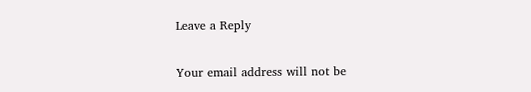Leave a Reply

Your email address will not be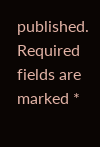published. Required fields are marked *